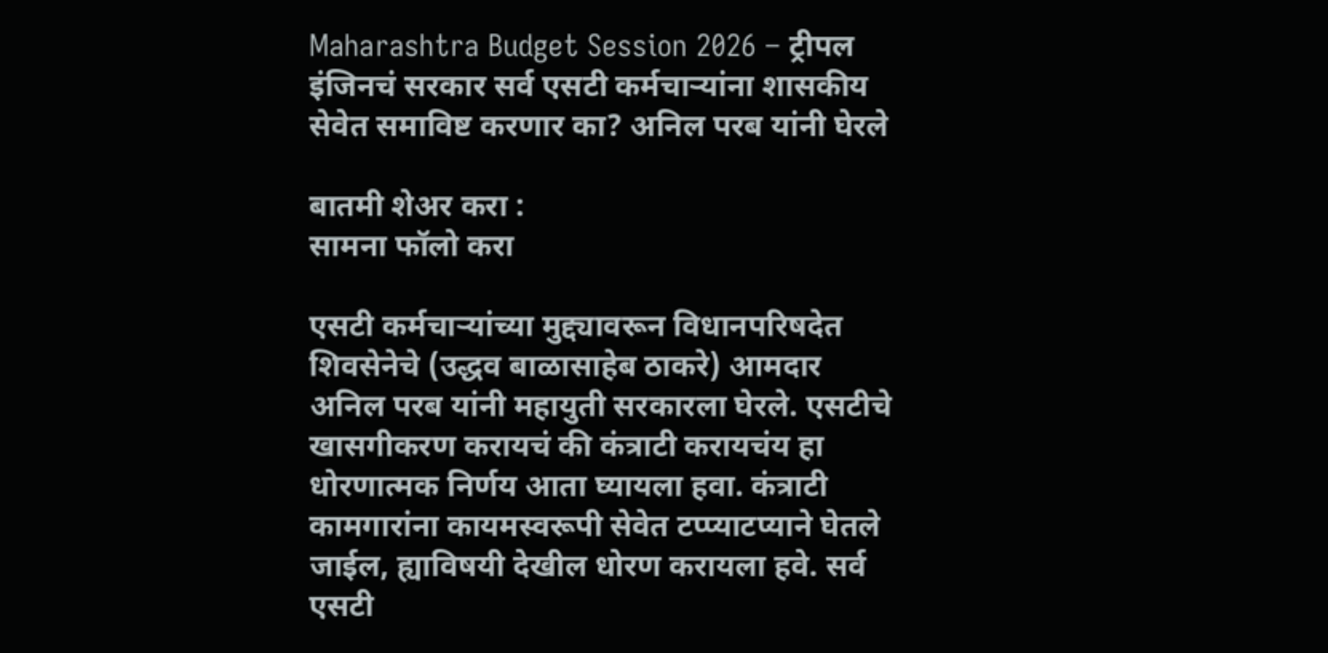Maharashtra Budget Session 2026 – ट्रीपल इंजिनचं सरकार सर्व एसटी कर्मचाऱ्यांना शासकीय सेवेत समाविष्ट करणार का? अनिल परब यांनी घेरले

बातमी शेअर करा :
सामना फॉलो करा

एसटी कर्मचाऱ्यांच्या मुद्द्यावरून विधानपरिषदेत शिवसेनेचे (उद्धव बाळासाहेब ठाकरे) आमदार अनिल परब यांनी महायुती सरकारला घेरले. एसटीचे खासगीकरण करायचं की कंत्राटी करायचंय हा धोरणात्मक निर्णय आता घ्यायला हवा. कंत्राटी कामगारांना कायमस्वरूपी सेवेत टप्प्याटप्याने घेतले जाईल, ह्याविषयी देखील धोरण करायला हवे. सर्व एसटी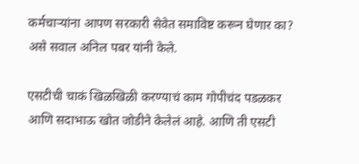कर्मचाऱ्यांना आपण सरकारी सेवेत समाविष्ट करून घेणार का? असे सवाल अनिल पबर यांनी केले.

एसटीची चाकं खिळखिळी करण्याचं काम गोपीचंद पडळकर आणि सदाभाऊ खोत जोडीने केलेलं आहे. आणि ती एसटी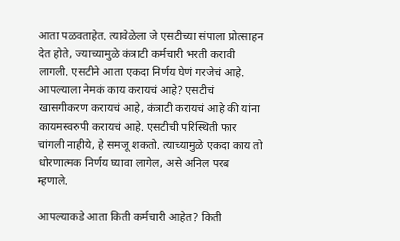आता पळवताहेत. त्यावेळेला जे एसटीच्या संपाला प्रोत्साहन देत होते, ज्याच्यामुळे कंत्राटी कर्मचारी भरती करावी लागली. एसटीने आता एकदा निर्णय घेणं गरजेचं आहे. आपल्याला नेमकं काय करायचं आहे? एसटीचं खासगीकरण करायचं आहे, कंत्राटी करायचं आहे की यांना कायमस्वरुपी करायचं आहे. एसटीची परिस्थिती फार चांगली नाहीये, हे समजू शकतो. त्याच्यामुळे एकदा काय तो धोरणात्मक निर्णय घ्यावा लागेल, असे अनिल परब म्हणाले.

आपल्याकडे आता किती कर्मचारी आहेत? किती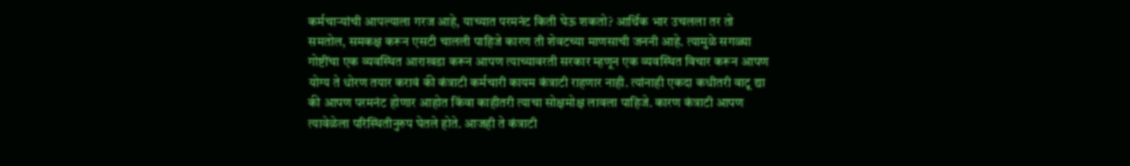कर्मचाऱ्यांची आपल्याला गरज आहे, याच्यात परमनंट किती घेऊ शकतो? आर्थिक भार उचलला तर तो समतोल, समकक्ष करून एसटी चालली पाहिजे कारण ती शेवटच्या माणसाची जननी आहे. त्यामुळे सगळ्या गोष्टींचा एक व्यवस्थित आराखडा करून आपण त्याच्यावरती सरकार म्हणून एक व्यवस्थित विचार करून आपण योग्य ते धोरण तयार करावं की कंत्राटी कर्मचारी कायम कंत्राटी राहणार नाही. त्यांनाही एकदा कधीतरी वाटू द्या की आपण परमनंट होणार आहोत किंवा काहीतरी त्याचा सोक्षमोक्ष लावला पाहिजे. कारण कंत्राटी आपण त्यावेळेला परिस्थितीनुरुप घेतले होते. आजही ते कंत्राटी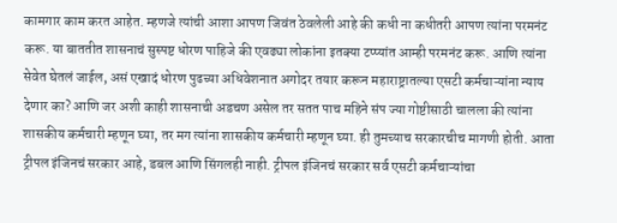कामगार काम करत आहेत. म्हणजे त्यांची आशा आपण जिवंत ठेवलेली आहे की कधी ना कधीतरी आपण त्यांना परमनंट करू. या बाततीत शासनाचं सुस्पष्ट धोरण पाहिजे की एवढ्या लोकांना इतक्या टप्प्यांत आम्ही परमनंट करू. आणि त्यांना सेवेत घेतलं जाईल, असं एखादं धोरण पुढच्या अधिवेशनात अगोदर तयार करून महाराष्ट्रातल्या एसटी कर्मचाऱ्यांना न्याय देणार का? आणि जर अशी काही शासनाची अडचण असेल तर सतत पाच महिने संप ज्या गोष्टीसाठी चालला की त्यांना शासकीय कर्मचारी म्हणून घ्या, तर मग त्यांना शासकीय कर्मचारी म्हणून घ्या. ही तुमच्याच सरकारचीच मागणी होती. आता ट्रीपल इंजिनचं सरकार आहे, डबल आणि सिंगलही नाही. ट्रीपल इंजिनचं सरकार सर्व एसटी कर्मचाऱ्यांचा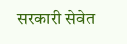सरकारी सेवेत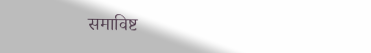समाविष्ट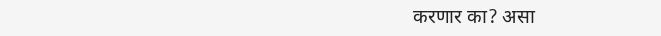करणार का? असा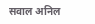सवाल अनिल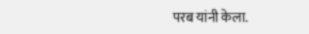परब यांनी केला.